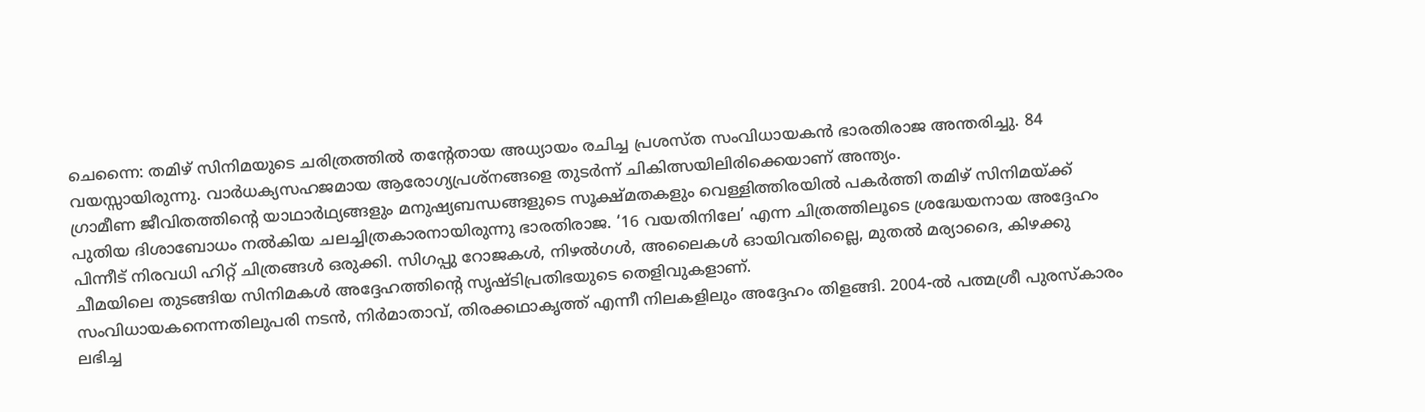ചെന്നൈ: തമിഴ് സിനിമയുടെ ചരിത്രത്തിൽ തന്റേതായ അധ്യായം രചിച്ച പ്രശസ്ത സംവിധായകൻ ഭാരതിരാജ അന്തരിച്ചു. 84 വയസ്സായിരുന്നു. വാർധക്യസഹജമായ ആരോഗ്യപ്രശ്നങ്ങളെ തുടർന്ന് ചികിത്സയിലിരിക്കെയാണ് അന്ത്യം.
ഗ്രാമീണ ജീവിതത്തിന്റെ യാഥാർഥ്യങ്ങളും മനുഷ്യബന്ധങ്ങളുടെ സൂക്ഷ്മതകളും വെള്ളിത്തിരയിൽ പകർത്തി തമിഴ് സിനിമയ്ക്ക് പുതിയ ദിശാബോധം നൽകിയ ചലച്ചിത്രകാരനായിരുന്നു ഭാരതിരാജ. ‘16 വയതിനിലേ’ എന്ന ചിത്രത്തിലൂടെ ശ്രദ്ധേയനായ അദ്ദേഹം പിന്നീട് നിരവധി ഹിറ്റ് ചിത്രങ്ങൾ ഒരുക്കി. സിഗപ്പു റോജകൾ, നിഴൽഗൾ, അലൈകൾ ഓയിവതില്ലൈ, മുതൽ മര്യാദൈ, കിഴക്കു ചീമയിലെ തുടങ്ങിയ സിനിമകൾ അദ്ദേഹത്തിന്റെ സൃഷ്ടിപ്രതിഭയുടെ തെളിവുകളാണ്.
സംവിധായകനെന്നതിലുപരി നടൻ, നിർമാതാവ്, തിരക്കഥാകൃത്ത് എന്നീ നിലകളിലും അദ്ദേഹം തിളങ്ങി. 2004-ൽ പത്മശ്രീ പുരസ്കാരം ലഭിച്ച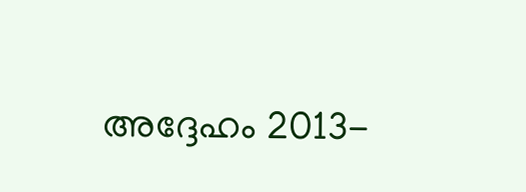അദ്ദേഹം 2013-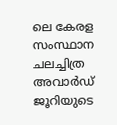ലെ കേരള സംസ്ഥാന ചലച്ചിത്ര അവാർഡ് ജൂറിയുടെ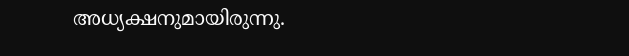അധ്യക്ഷനുമായിരുന്നു.